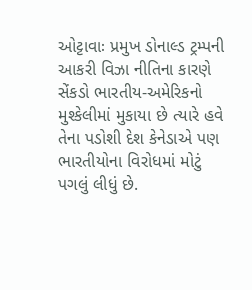ઓટ્ટાવાઃ પ્રમુખ ડોનાલ્ડ ટ્રમ્પની આકરી વિઝા નીતિના કારણે સેંકડો ભારતીય-અમેરિકનો મુશ્કેલીમાં મુકાયા છે ત્યારે હવે તેના પડોશી દેશ કેનેડાએ પણ ભારતીયોના વિરોધમાં મોટું પગલું લીધું છે.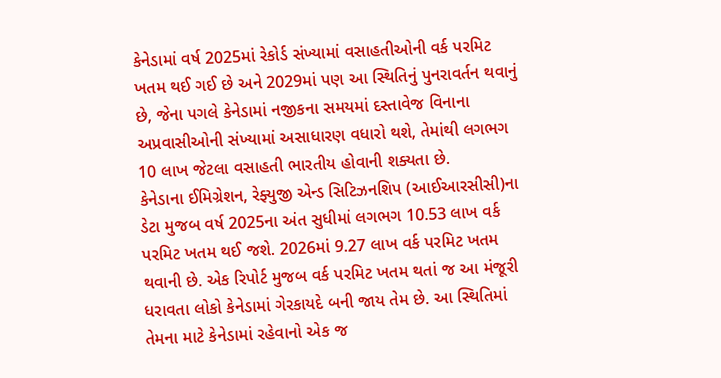કેનેડામાં વર્ષ 2025માં રેકોર્ડ સંખ્યામાં વસાહતીઓની વર્ક પરમિટ ખતમ થઈ ગઈ છે અને 2029માં પણ આ સ્થિતિનું પુનરાવર્તન થવાનું છે, જેના પગલે કેનેડામાં નજીકના સમયમાં દસ્તાવેજ વિનાના અપ્રવાસીઓની સંખ્યામાં અસાધારણ વધારો થશે, તેમાંથી લગભગ 10 લાખ જેટલા વસાહતી ભારતીય હોવાની શક્યતા છે.
કેનેડાના ઈમિગ્રેશન, રેફ્યુજી એન્ડ સિટિઝનશિપ (આઈઆરસીસી)ના ડેટા મુજબ વર્ષ 2025ના અંત સુધીમાં લગભગ 10.53 લાખ વર્ક પરમિટ ખતમ થઈ જશે. 2026માં 9.27 લાખ વર્ક પરમિટ ખતમ થવાની છે. એક રિપોર્ટ મુજબ વર્ક પરમિટ ખતમ થતાં જ આ મંજૂરી ધરાવતા લોકો કેનેડામાં ગેરકાયદે બની જાય તેમ છે. આ સ્થિતિમાં તેમના માટે કેનેડામાં રહેવાનો એક જ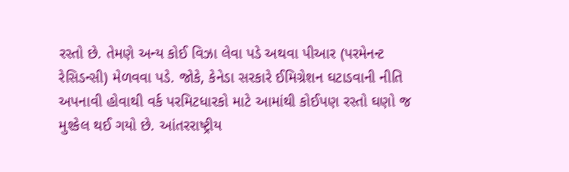રસ્તો છે. તેમણે અન્ય કોઈ વિઝા લેવા પડે અથવા પીઆર (પરમેનન્ટ રેસિડન્સી) મેળવવા પડે. જોકે, કેનેડા સરકારે ઈમિગ્રેશન ઘટાડવાની નીતિ અપનાવી હોવાથી વર્ક પરમિટધારકો માટે આમાંથી કોઈપણ રસ્તો ઘણો જ મુશ્કેલ થઈ ગયો છે. આંતરરાષ્ટ્રીય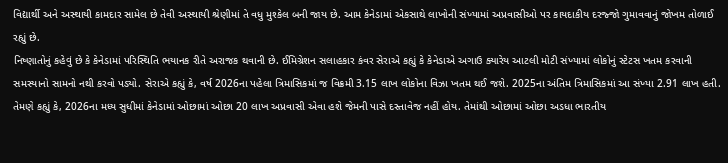વિદ્યાર્થી અને અસ્થાયી કામદાર સામેલ છે તેવી અસ્થાયી શ્રેણીમાં તે વધુ મુશ્કેલ બની જાય છે. આમ કેનેડામાં એકસાથે લાખોની સંખ્યામાં અપ્રવાસીઓ પર કાયદાકીય દરજ્જો ગુમાવવાનું જોખમ તોળાઈ રહ્યું છે.
નિષ્ણાતોનું કહેવું છે કે કેનેડામાં પરિસ્થિતિ ભયાનક રીતે અરાજક થવાની છે. ઈમિગ્રેશન સલાહકાર કંવર સેરાએ કહ્યું કે કેનેડાએ અગાઉ ક્યારેય આટલી મોટી સંખ્યામાં લોકોનું સ્ટેટસ ખતમ કરવાની સમસ્યાનો સામનો નથી કરવો પડ્યો. સેરાએ કહ્યું કે, વર્ષ 2026ના પહેલા ત્રિમાસિકમાં જ વિક્રમી 3.15 લાખ લોકોના વિઝા ખતમ થઈ જશે. 2025ના અંતિમ ત્રિમાસિકમાં આ સંખ્યા 2.91 લાખ હતી. તેમણે કહ્યું કે, 2026ના મધ્ય સુધીમાં કેનેડામાં ઓછામાં ઓછા 20 લાખ અપ્રવાસી એવા હશે જેમની પાસે દસ્તાવેજ નહીં હોય. તેમાંથી ઓછામાં ઓછા અડધા ભારતીય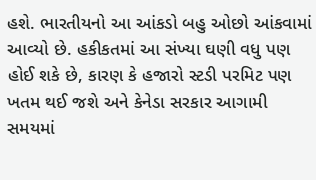હશે. ભારતીયનો આ આંકડો બહુ ઓછો આંકવામાં આવ્યો છે. હકીકતમાં આ સંખ્યા ઘણી વધુ પણ હોઈ શકે છે, કારણ કે હજારો સ્ટડી પરમિટ પણ ખતમ થઈ જશે અને કેનેડા સરકાર આગામી સમયમાં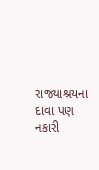રાજ્યાશ્રયના દાવા પણ નકારી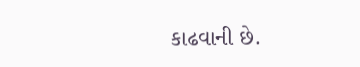કાઢવાની છે.